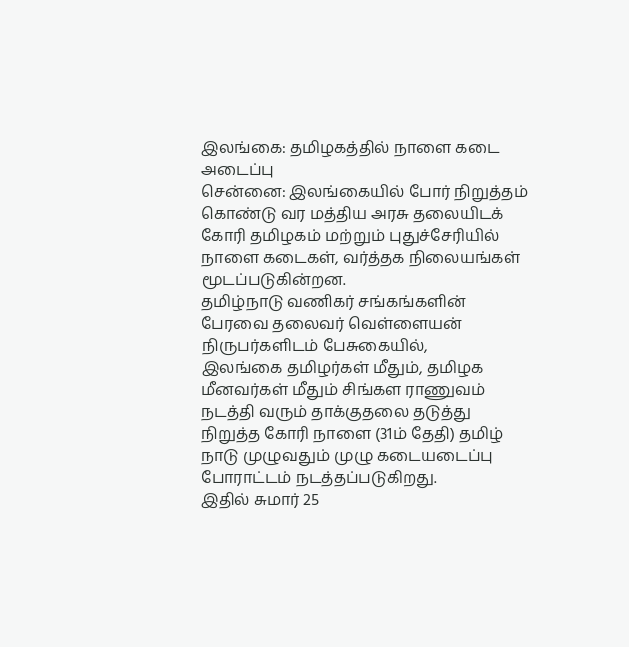இலங்கை: தமிழகத்தில் நாளை கடை அடைப்பு
சென்னை: இலங்கையில் போர் நிறுத்தம் கொண்டு வர மத்திய அரசு தலையிடக் கோரி தமிழகம் மற்றும் புதுச்சேரியில் நாளை கடைகள், வர்த்தக நிலையங்கள் மூடப்படுகின்றன.
தமிழ்நாடு வணிகர் சங்கங்களின் பேரவை தலைவர் வெள்ளையன் நிருபர்களிடம் பேசுகையில்,
இலங்கை தமிழர்கள் மீதும், தமிழக மீனவர்கள் மீதும் சிங்கள ராணுவம் நடத்தி வரும் தாக்குதலை தடுத்து நிறுத்த கோரி நாளை (31ம் தேதி) தமிழ் நாடு முழுவதும் முழு கடையடைப்பு போராட்டம் நடத்தப்படுகிறது.
இதில் சுமார் 25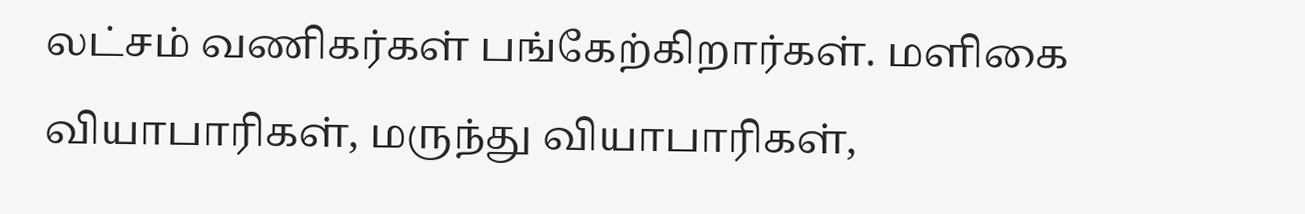லட்சம் வணிகர்கள் பங்கேற்கிறார்கள். மளிகை வியாபாரிகள், மருந்து வியாபாரிகள்,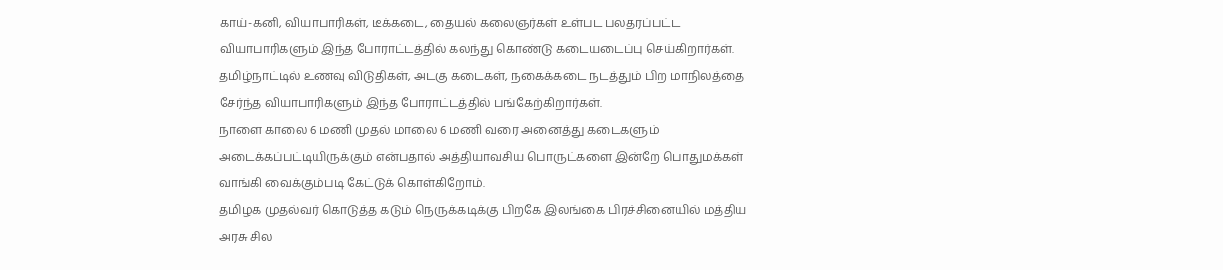காய்-கனி, வியாபாரிகள், டீக்கடை, தையல் கலைஞர்கள் உள்பட பலதரப்பட்ட வியாபாரிகளும் இந்த போராட்டத்தில் கலந்து கொண்டு கடையடைப்பு செய்கிறார்கள்.
தமிழ்நாட்டில் உணவு விடுதிகள், அடகு கடைகள், நகைக்கடை நடத்தும் பிற மாநிலத்தை சேர்ந்த வியாபாரிகளும் இந்த போராட்டத்தில் பங்கேற்கிறார்கள்.
நாளை காலை 6 மணி முதல் மாலை 6 மணி வரை அனைத்து கடைகளும் அடைக்கப்பட்டியிருக்கும் என்பதால் அத்தியாவசிய பொருட்களை இன்றே பொதுமக்கள் வாங்கி வைக்கும்படி கேட்டுக் கொள்கிறோம்.
தமிழக முதல்வர் கொடுத்த கடும் நெருக்கடிக்கு பிறகே இலங்கை பிரச்சினையில் மத்திய அரசு சில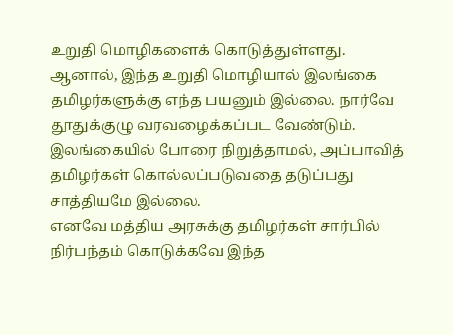உறுதி மொழிகளைக் கொடுத்துள்ளது.
ஆனால், இந்த உறுதி மொழியால் இலங்கை தமிழர்களுக்கு எந்த பயனும் இல்லை. நார்வே தூதுக்குழு வரவழைக்கப்பட வேண்டும். இலங்கையில் போரை நிறுத்தாமல், அப்பாவித் தமிழர்கள் கொல்லப்படுவதை தடுப்பது சாத்தியமே இல்லை.
எனவே மத்திய அரசுக்கு தமிழர்கள் சார்பில் நிர்பந்தம் கொடுக்கவே இந்த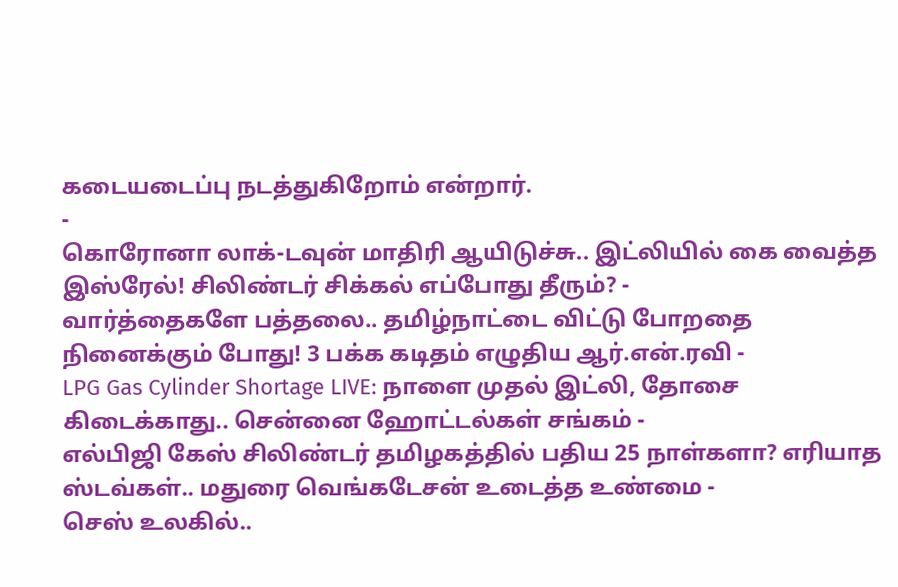கடையடைப்பு நடத்துகிறோம் என்றார்.
-
கொரோனா லாக்-டவுன் மாதிரி ஆயிடுச்சு.. இட்லியில் கை வைத்த இஸ்ரேல்! சிலிண்டர் சிக்கல் எப்போது தீரும்? -
வார்த்தைகளே பத்தலை.. தமிழ்நாட்டை விட்டு போறதை நினைக்கும் போது! 3 பக்க கடிதம் எழுதிய ஆர்.என்.ரவி -
LPG Gas Cylinder Shortage LIVE: நாளை முதல் இட்லி, தோசை கிடைக்காது.. சென்னை ஹோட்டல்கள் சங்கம் -
எல்பிஜி கேஸ் சிலிண்டர் தமிழகத்தில் பதிய 25 நாள்களா? எரியாத ஸ்டவ்கள்.. மதுரை வெங்கடேசன் உடைத்த உண்மை -
செஸ் உலகில்..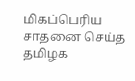மிகப்பெரிய சாதனை செய்த தமிழக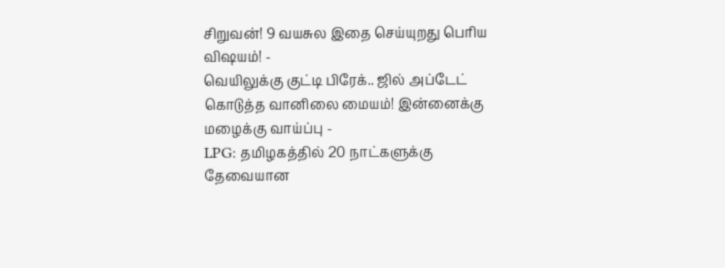சிறுவன்! 9 வயசுல இதை செய்யுறது பெரிய விஷயம்! -
வெயிலுக்கு குட்டி பிரேக்.. ஜில் அப்டேட் கொடுத்த வானிலை மையம்! இன்னைக்கு மழைக்கு வாய்ப்பு -
LPG: தமிழகத்தில் 20 நாட்களுக்கு தேவையான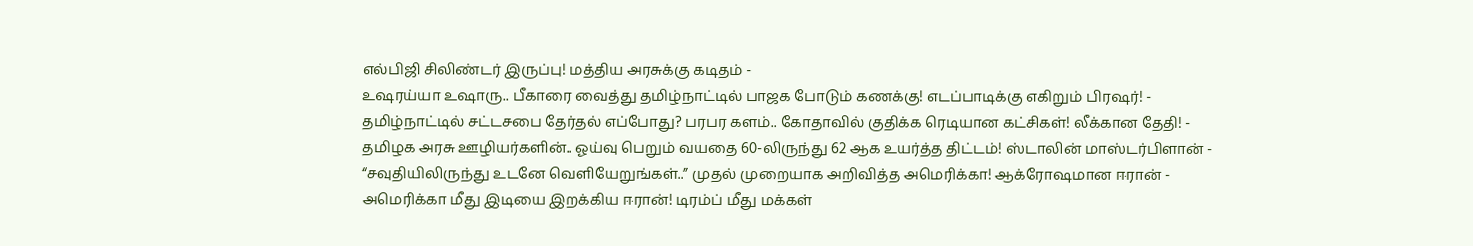எல்பிஜி சிலிண்டர் இருப்பு! மத்திய அரசுக்கு கடிதம் -
உஷரய்யா உஷாரு.. பீகாரை வைத்து தமிழ்நாட்டில் பாஜக போடும் கணக்கு! எடப்பாடிக்கு எகிறும் பிரஷர்! -
தமிழ்நாட்டில் சட்டசபை தேர்தல் எப்போது? பரபர களம்.. கோதாவில் குதிக்க ரெடியான கட்சிகள்! லீக்கான தேதி! -
தமிழக அரசு ஊழியர்களின்.. ஓய்வு பெறும் வயதை 60-லிருந்து 62 ஆக உயர்த்த திட்டம்! ஸ்டாலின் மாஸ்டர்பிளான் -
“சவுதியிலிருந்து உடனே வெளியேறுங்கள்..” முதல் முறையாக அறிவித்த அமெரிக்கா! ஆக்ரோஷமான ஈரான் -
அமெரிக்கா மீது இடியை இறக்கிய ஈரான்! டிரம்ப் மீது மக்கள்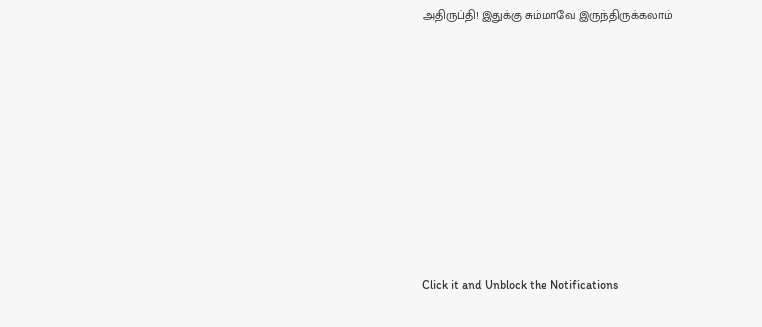அதிருப்தி! இதுக்கு சும்மாவே இருந்திருக்கலாம்












Click it and Unblock the Notifications